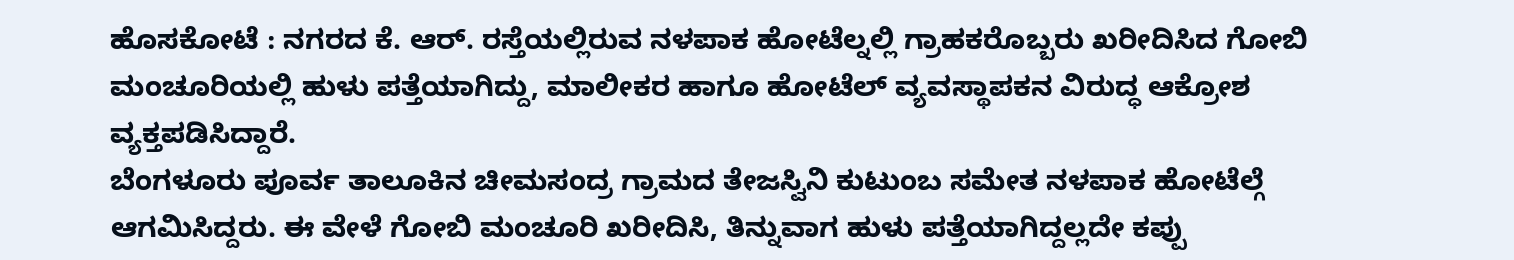ಹೊಸಕೋಟೆ : ನಗರದ ಕೆ. ಆರ್. ರಸ್ತೆಯಲ್ಲಿರುವ ನಳಪಾಕ ಹೋಟೆಲ್ನಲ್ಲಿ ಗ್ರಾಹಕರೊಬ್ಬರು ಖರೀದಿಸಿದ ಗೋಬಿ ಮಂಚೂರಿಯಲ್ಲಿ ಹುಳು ಪತ್ತೆಯಾಗಿದ್ದು, ಮಾಲೀಕರ ಹಾಗೂ ಹೋಟೆಲ್ ವ್ಯವಸ್ಥಾಪಕನ ವಿರುದ್ಧ ಆಕ್ರೋಶ ವ್ಯಕ್ತಪಡಿಸಿದ್ದಾರೆ.
ಬೆಂಗಳೂರು ಪೂರ್ವ ತಾಲೂಕಿನ ಚೀಮಸಂದ್ರ ಗ್ರಾಮದ ತೇಜಸ್ವಿನಿ ಕುಟುಂಬ ಸಮೇತ ನಳಪಾಕ ಹೋಟೆಲ್ಗೆ ಆಗಮಿಸಿದ್ದರು. ಈ ವೇಳೆ ಗೋಬಿ ಮಂಚೂರಿ ಖರೀದಿಸಿ, ತಿನ್ನುವಾಗ ಹುಳು ಪತ್ತೆಯಾಗಿದ್ದಲ್ಲದೇ ಕಪ್ಪು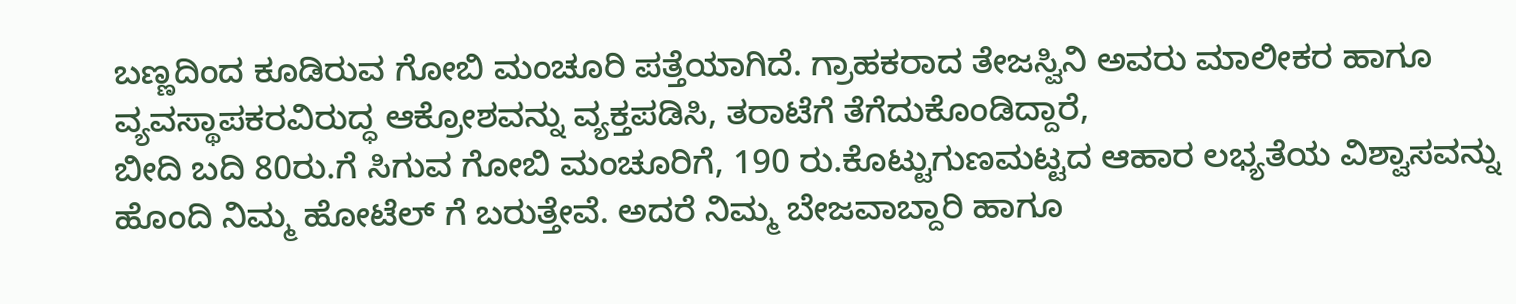ಬಣ್ಣದಿಂದ ಕೂಡಿರುವ ಗೋಬಿ ಮಂಚೂರಿ ಪತ್ತೆಯಾಗಿದೆ. ಗ್ರಾಹಕರಾದ ತೇಜಸ್ವಿನಿ ಅವರು ಮಾಲೀಕರ ಹಾಗೂ ವ್ಯವಸ್ಥಾಪಕರವಿರುದ್ಧ ಆಕ್ರೋಶವನ್ನು ವ್ಯಕ್ತಪಡಿಸಿ, ತರಾಟೆಗೆ ತೆಗೆದುಕೊಂಡಿದ್ದಾರೆ,
ಬೀದಿ ಬದಿ 80ರು.ಗೆ ಸಿಗುವ ಗೋಬಿ ಮಂಚೂರಿಗೆ, 190 ರು.ಕೊಟ್ಟುಗುಣಮಟ್ಟದ ಆಹಾರ ಲಭ್ಯತೆಯ ವಿಶ್ವಾಸವನ್ನು ಹೊಂದಿ ನಿಮ್ಮ ಹೋಟೆಲ್ ಗೆ ಬರುತ್ತೇವೆ. ಅದರೆ ನಿಮ್ಮ ಬೇಜವಾಬ್ದಾರಿ ಹಾಗೂ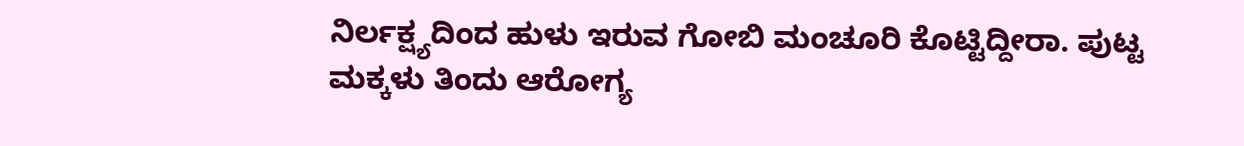ನಿರ್ಲಕ್ಷ್ಯದಿಂದ ಹುಳು ಇರುವ ಗೋಬಿ ಮಂಚೂರಿ ಕೊಟ್ಟಿದ್ದೀರಾ. ಪುಟ್ಟ ಮಕ್ಕಳು ತಿಂದು ಆರೋಗ್ಯ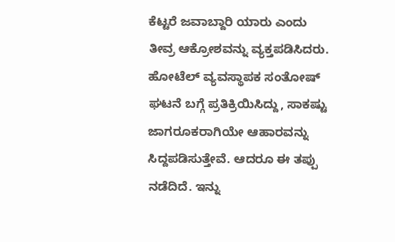ಕೆಟ್ಟರೆ ಜವಾಬ್ದಾರಿ ಯಾರು ಎಂದು ತೀವ್ರ ಆಕ್ರೋಶವನ್ನು ವ್ಯಕ್ತಪಡಿಸಿದರು.
ಹೋಟೆಲ್ ವ್ಯವಸ್ಥಾಪಕ ಸಂತೋಷ್ ಘಟನೆ ಬಗ್ಗೆ ಪ್ರತಿಕ್ರಿಯಿಸಿದ್ದು, ಸಾಕಷ್ಟು ಜಾಗರೂಕರಾಗಿಯೇ ಆಹಾರವನ್ನು ಸಿದ್ದಪಡಿಸುತ್ತೇವೆ. ಆದರೂ ಈ ತಪ್ಪು ನಡೆದಿದೆ. ಇನ್ನು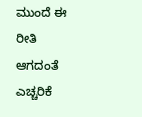ಮುಂದೆ ಈ ರೀತಿ ಆಗದಂತೆ ಎಚ್ಚರಿಕೆ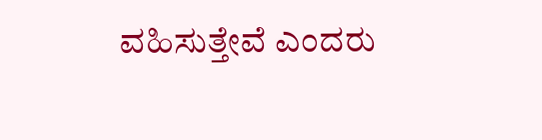ವಹಿಸುತ್ತೇವೆ ಎಂದರು